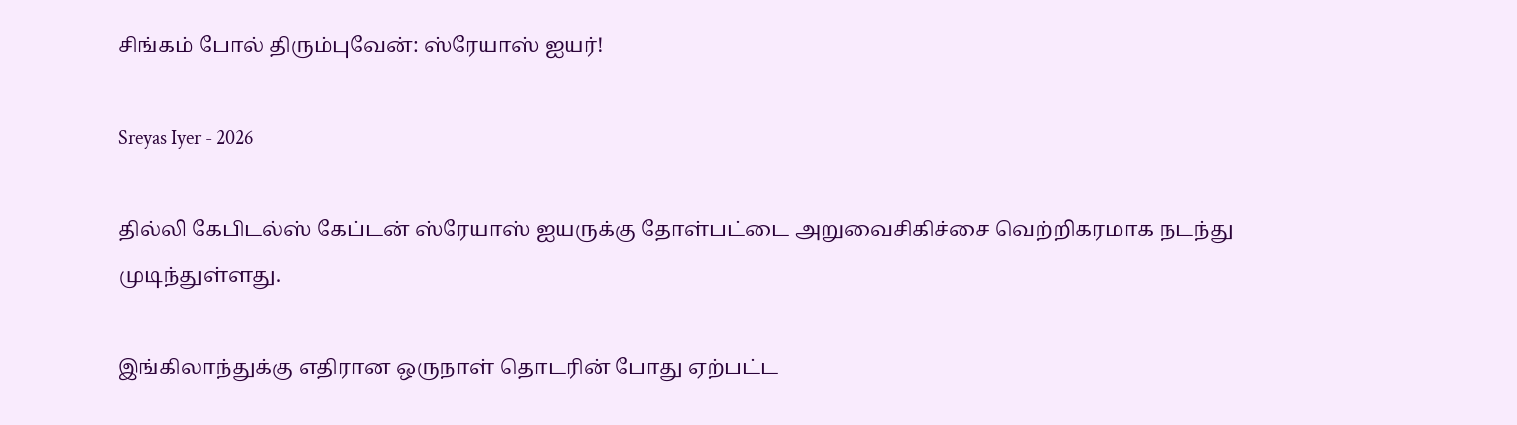சிங்கம் போல் திரும்புவேன்: ஸ்ரேயாஸ் ஐயர்!

Sreyas Iyer - 2026

தில்லி கேபிடல்ஸ் கேப்டன் ஸ்ரேயாஸ் ஐயருக்கு தோள்பட்டை அறுவைசிகிச்சை வெற்றிகரமாக நடந்து முடிந்துள்ளது.

இங்கிலாந்துக்கு எதிரான ஒருநாள் தொடரின் போது ஏற்பட்ட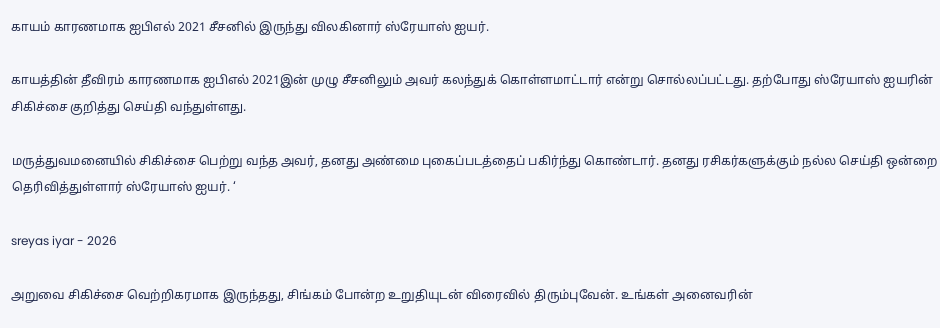காயம் காரணமாக ஐபிஎல் 2021 சீசனில் இருந்து விலகினார் ஸ்ரேயாஸ் ஐயர்.

காயத்தின் தீவிரம் காரணமாக ஐபிஎல் 2021இன் முழு சீசனிலும் அவர் கலந்துக் கொள்ளமாட்டார் என்று சொல்லப்பட்டது. தற்போது ஸ்ரேயாஸ் ஐயரின் சிகிச்சை குறித்து செய்தி வந்துள்ளது.

மருத்துவமனையில் சிகிச்சை பெற்று வந்த அவர், தனது அண்மை புகைப்படத்தைப் பகிர்ந்து கொண்டார். தனது ரசிகர்களுக்கும் நல்ல செய்தி ஒன்றை தெரிவித்துள்ளார் ஸ்ரேயாஸ் ஐயர். ‘

sreyas iyar - 2026

அறுவை சிகிச்சை வெற்றிகரமாக இருந்தது, சிங்கம் போன்ற உறுதியுடன் விரைவில் திரும்புவேன். உங்கள் அனைவரின்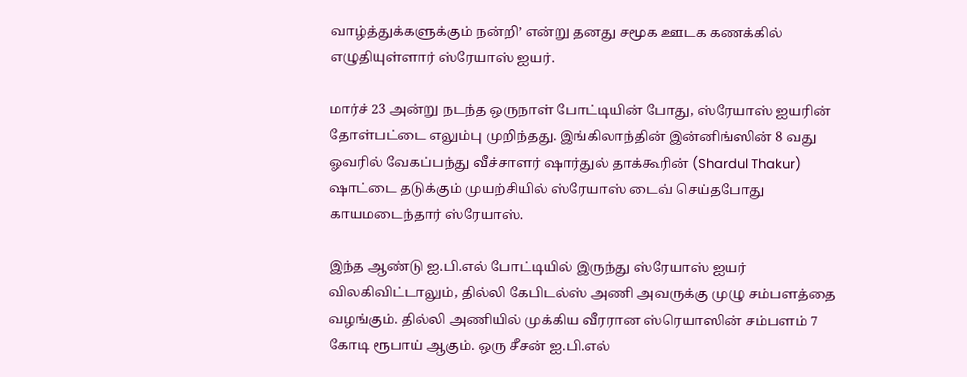வாழ்த்துக்களுக்கும் நன்றி’ என்று தனது சமூக ஊடக கணக்கில் எழுதியுள்ளார் ஸ்ரேயாஸ் ஐயர்.

மார்ச் 23 அன்று நடந்த ஒருநாள் போட்டியின் போது, ஸ்ரேயாஸ் ஐயரின் தோள்பட்டை எலும்பு முறிந்தது. இங்கிலாந்தின் இன்னிங்ஸின் 8 வது ஓவரில் வேகப்பந்து வீச்சாளர் ஷார்துல் தாக்கூரின் (Shardul Thakur) ஷாட்டை தடுக்கும் முயற்சியில் ஸ்ரேயாஸ் டைவ் செய்தபோது காயமடைந்தார் ஸ்ரேயாஸ்.

இந்த ஆண்டு ஐ.பி.எல் போட்டியில் இருந்து ஸ்ரேயாஸ் ஐயர் விலகிவிட்டாலும், தில்லி கேபிடல்ஸ் அணி அவருக்கு முழு சம்பளத்தை வழங்கும். தில்லி அணியில் முக்கிய வீரரான ஸ்ரெயாஸின் சம்பளம் 7 கோடி ரூபாய் ஆகும். ஒரு சீசன் ஐ.பி.எல்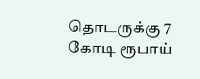தொடருக்கு 7 கோடி ரூபாய்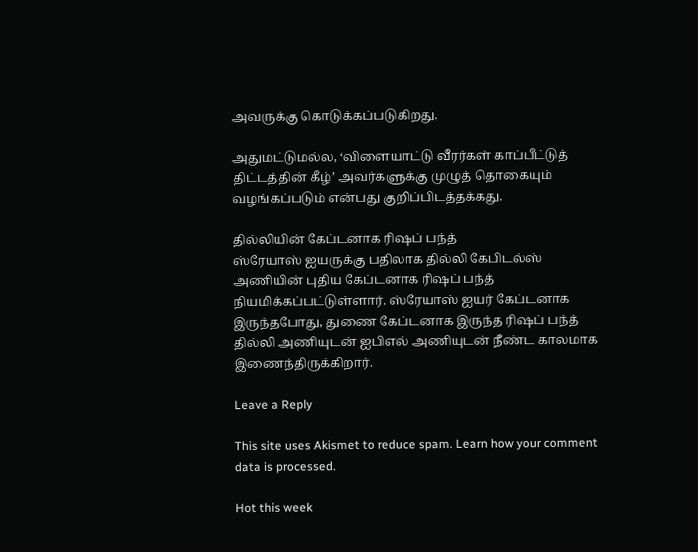அவருக்கு கொடுக்கப்படுகிறது.

அதுமட்டுமல்ல, ‘விளையாட்டு வீரர்கள் காப்பீட்டுத் திட்டத்தின் கீழ்’ அவர்களுக்கு முழுத் தொகையும் வழங்கப்படும் என்பது குறிப்பிடத்தக்கது.

தில்லியின் கேப்டனாக ரிஷப் பந்த்
ஸ்ரேயாஸ் ஐயருக்கு பதிலாக தில்லி கேபிடல்ஸ் அணியின் புதிய கேப்டனாக ரிஷப் பந்த் நியமிக்கப்பட்டுள்ளார். ஸ்ரேயாஸ் ஐயர் கேப்டனாக இருந்தபோது, துணை கேப்டனாக இருந்த ரிஷப் பந்த் தில்லி அணியுடன் ஐபிஎல் அணியுடன் நீண்ட காலமாக இணைந்திருக்கிறார்.

Leave a Reply

This site uses Akismet to reduce spam. Learn how your comment data is processed.

Hot this week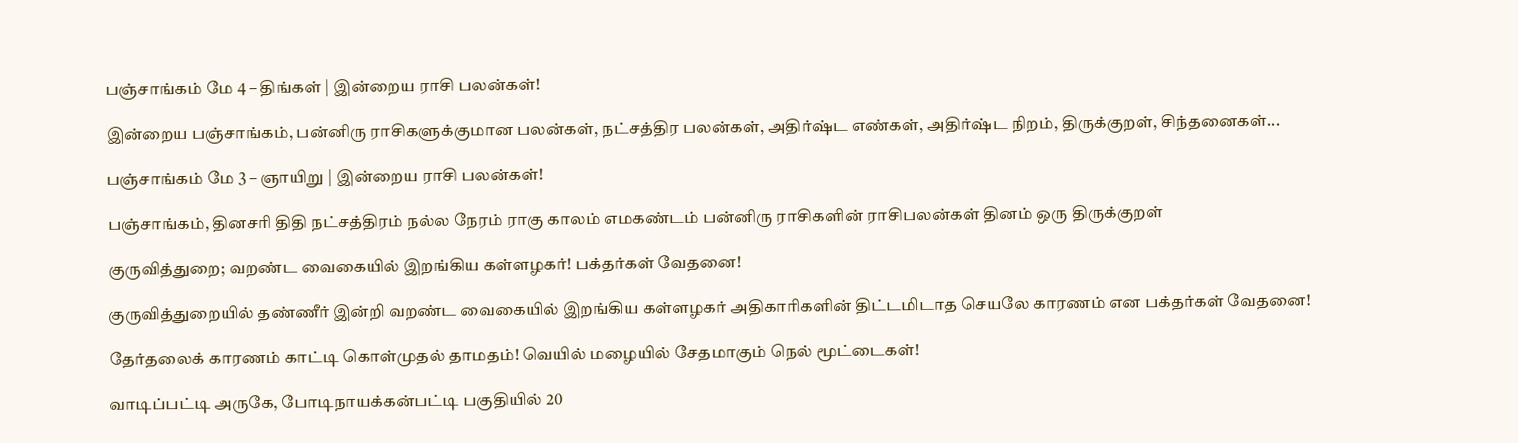பஞ்சாங்கம் மே 4 – திங்கள் | இன்றைய ராசி பலன்கள்!

இன்றைய பஞ்சாங்கம், பன்னிரு ராசிகளுக்குமான பலன்கள், நட்சத்திர பலன்கள், அதிர்ஷ்ட எண்கள், அதிர்ஷ்ட நிறம், திருக்குறள், சிந்தனைகள்...

பஞ்சாங்கம் மே 3 – ஞாயிறு | இன்றைய ராசி பலன்கள்!

பஞ்சாங்கம், தினசரி திதி நட்சத்திரம் நல்ல நேரம் ராகு காலம் எமகண்டம் பன்னிரு ராசிகளின் ராசிபலன்கள் தினம் ஒரு திருக்குறள்

குருவித்துறை; வறண்ட வைகையில் இறங்கிய கள்ளழகர்! பக்தர்கள் வேதனை!

குருவித்துறையில் தண்ணீர் இன்றி வறண்ட வைகையில் இறங்கிய கள்ளழகர் அதிகாரிகளின் திட்டமிடாத செயலே காரணம் என பக்தர்கள் வேதனை!

தேர்தலைக் காரணம் காட்டி கொள்முதல் தாமதம்! வெயில் மழையில் சேதமாகும் நெல் மூட்டைகள்!

வாடிப்பட்டி அருகே, போடிநாயக்கன்பட்டி பகுதியில் 20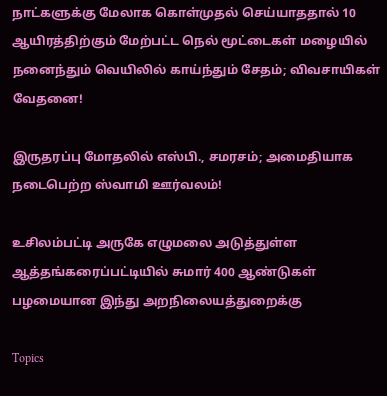நாட்களுக்கு மேலாக கொள்முதல் செய்யாததால் 10 ஆயிரத்திற்கும் மேற்பட்ட நெல் மூட்டைகள் மழையில் நனைந்தும் வெயிலில் காய்ந்தும் சேதம்; விவசாயிகள் வேதனை!

இருதரப்பு மோதலில் எஸ்பி., சமரசம்; அமைதியாக நடைபெற்ற ஸ்வாமி ஊர்வலம்!

உசிலம்பட்டி அருகே எழுமலை அடுத்துள்ள ஆத்தங்கரைப்பட்டியில் சுமார் 400 ஆண்டுகள் பழமையான இந்து அறநிலையத்துறைக்கு

Topics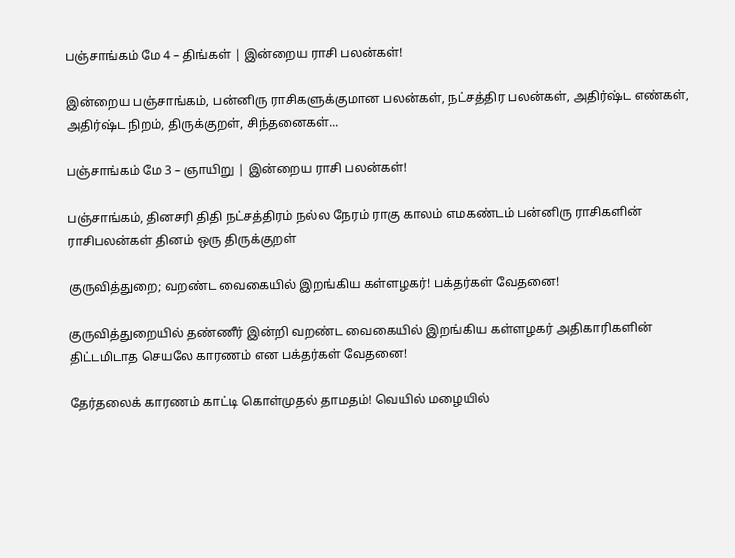பஞ்சாங்கம் மே 4 – திங்கள் | இன்றைய ராசி பலன்கள்!

இன்றைய பஞ்சாங்கம், பன்னிரு ராசிகளுக்குமான பலன்கள், நட்சத்திர பலன்கள், அதிர்ஷ்ட எண்கள், அதிர்ஷ்ட நிறம், திருக்குறள், சிந்தனைகள்...

பஞ்சாங்கம் மே 3 – ஞாயிறு | இன்றைய ராசி பலன்கள்!

பஞ்சாங்கம், தினசரி திதி நட்சத்திரம் நல்ல நேரம் ராகு காலம் எமகண்டம் பன்னிரு ராசிகளின் ராசிபலன்கள் தினம் ஒரு திருக்குறள்

குருவித்துறை; வறண்ட வைகையில் இறங்கிய கள்ளழகர்! பக்தர்கள் வேதனை!

குருவித்துறையில் தண்ணீர் இன்றி வறண்ட வைகையில் இறங்கிய கள்ளழகர் அதிகாரிகளின் திட்டமிடாத செயலே காரணம் என பக்தர்கள் வேதனை!

தேர்தலைக் காரணம் காட்டி கொள்முதல் தாமதம்! வெயில் மழையில்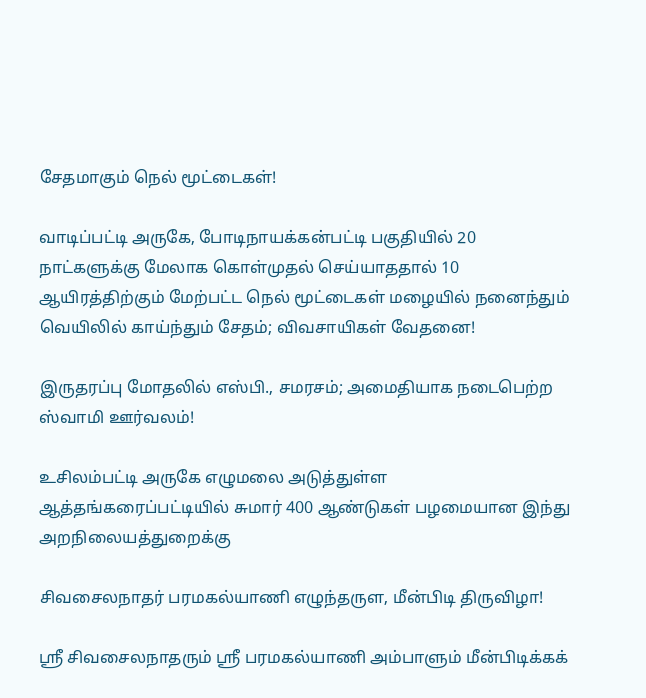சேதமாகும் நெல் மூட்டைகள்!

வாடிப்பட்டி அருகே, போடிநாயக்கன்பட்டி பகுதியில் 20 நாட்களுக்கு மேலாக கொள்முதல் செய்யாததால் 10 ஆயிரத்திற்கும் மேற்பட்ட நெல் மூட்டைகள் மழையில் நனைந்தும் வெயிலில் காய்ந்தும் சேதம்; விவசாயிகள் வேதனை!

இருதரப்பு மோதலில் எஸ்பி., சமரசம்; அமைதியாக நடைபெற்ற ஸ்வாமி ஊர்வலம்!

உசிலம்பட்டி அருகே எழுமலை அடுத்துள்ள ஆத்தங்கரைப்பட்டியில் சுமார் 400 ஆண்டுகள் பழமையான இந்து அறநிலையத்துறைக்கு

சிவசைலநாதர் பரமகல்யாணி எழுந்தருள, மீன்பிடி திருவிழா!

ஸ்ரீ சிவசைலநாதரும் ஸ்ரீ பரமகல்யாணி அம்பாளும் மீன்பிடிக்கக்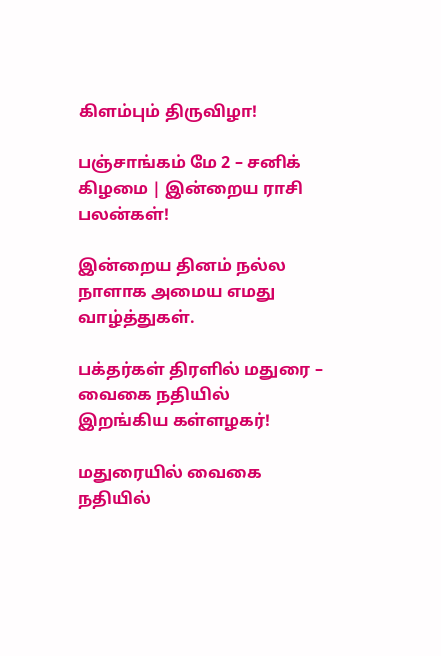கிளம்பும் திருவிழா!

பஞ்சாங்கம் மே 2 – சனிக் கிழமை | இன்றைய ராசி பலன்கள்!

இன்றைய தினம் நல்ல நாளாக அமைய எமது வாழ்த்துகள்.

பக்தர்கள் திரளில் மதுரை – வைகை நதியில் இறங்கிய கள்ளழகர்!

மதுரையில் வைகை நதியில்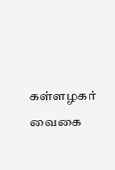கள்ளழகர் வைகை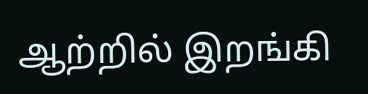ஆற்றில் இறங்கி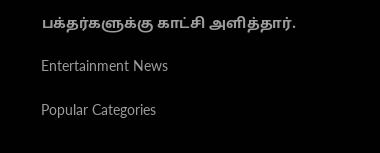பக்தர்களுக்கு காட்சி அளித்தார்.

Entertainment News

Popular Categories